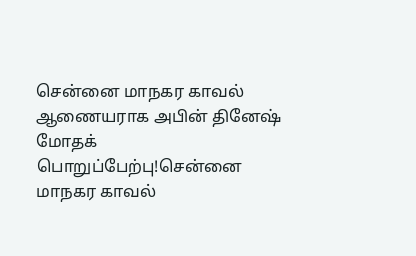சென்னை மாநகர காவல் ஆணையராக அபின் தினேஷ் மோதக் பொறுப்பேற்பு!சென்னை மாநகர காவல்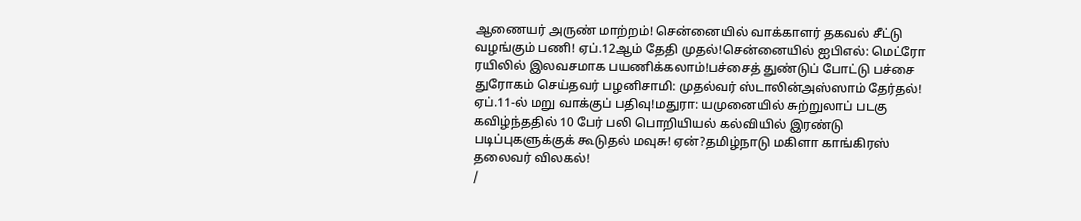ஆணையர் அருண் மாற்றம்! சென்னையில் வாக்காளர் தகவல் சீட்டு வழங்கும் பணி! ஏப்.12ஆம் தேதி முதல்!சென்னையில் ஐபிஎல்: மெட்ரோ ரயிலில் இலவசமாக பயணிக்கலாம்!பச்சைத் துண்டுப் போட்டு பச்சை துரோகம் செய்தவர் பழனிசாமி: முதல்வர் ஸ்டாலின்அஸ்ஸாம் தேர்தல்! ஏப்.11-ல் மறு வாக்குப் பதிவு!மதுரா: யமுனையில் சுற்றுலாப் படகு கவிழ்ந்ததில் 10 பேர் பலி பொறியியல் கல்வியில் இரண்டு படிப்புகளுக்குக் கூடுதல் மவுசு! ஏன்?தமிழ்நாடு மகிளா காங்கிரஸ் தலைவர் விலகல்!
/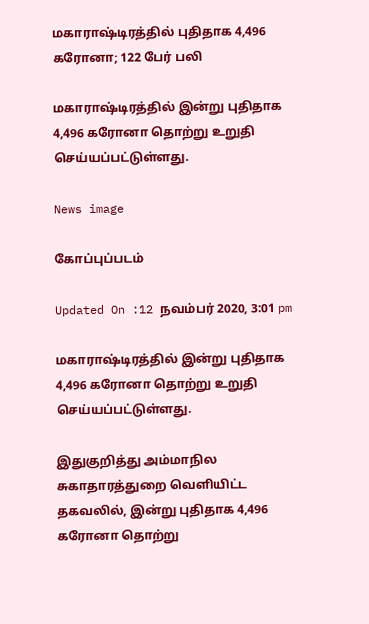மகாராஷ்டிரத்தில் புதிதாக 4,496 கரோனா; 122 பேர் பலி

மகாராஷ்டிரத்தில் இன்று புதிதாக 4,496 கரோனா தொற்று உறுதி செய்யப்பட்டுள்ளது.

News image

கோப்புப்படம்

Updated On :12 நவம்பர் 2020, 3:01 pm

மகாராஷ்டிரத்தில் இன்று புதிதாக 4,496 கரோனா தொற்று உறுதி செய்யப்பட்டுள்ளது.

இதுகுறித்து அம்மாநில சுகாதாரத்துறை வெளியிட்ட தகவலில், இன்று புதிதாக 4,496 கரோனா தொற்று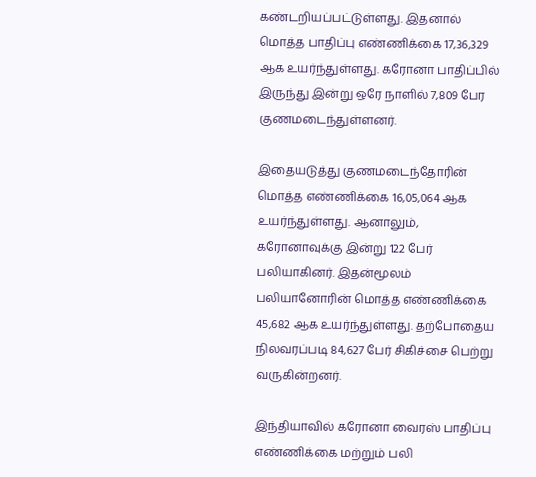கண்டறியப்பட்டுள்ளது. இதனால் மொத்த பாதிப்பு எண்ணிக்கை 17,36,329 ஆக உயர்ந்துள்ளது. கரோனா பாதிப்பில் இருந்து இன்று ஒரே நாளில் 7,809 பேர குணமடைந்துள்ளனர்.

இதையடுத்து குணமடைந்தோரின் மொத்த எண்ணிக்கை 16,05,064 ஆக உயர்ந்துள்ளது. ஆனாலும், கரோனாவுக்கு இன்று 122 பேர் பலியாகினர். இதன்மூலம் பலியானோரின் மொத்த எண்ணிக்கை 45,682 ஆக உயர்ந்துள்ளது. தற்போதைய நிலவரப்படி 84,627 பேர் சிகிச்சை பெற்று வருகின்றனர்.

இந்தியாவில் கரோனா வைரஸ் பாதிப்பு எண்ணிக்கை மற்றும் பலி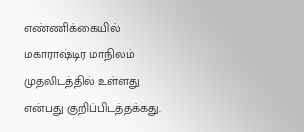எண்ணிக்கையில் மகாராஷ்டிர மாநிலம் முதலிடத்தில் உள்ளது என்பது குறிப்பிடத்தக்கது.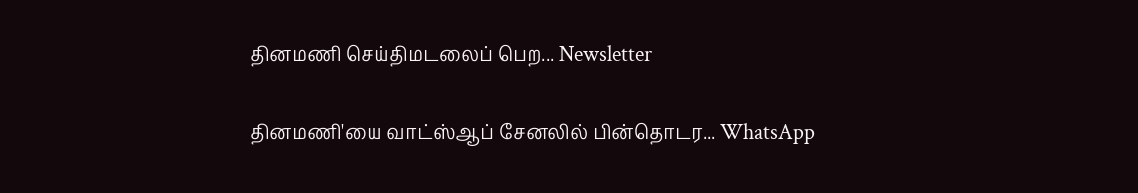தினமணி செய்திமடலைப் பெற... Newsletter

தினமணி'யை வாட்ஸ்ஆப் சேனலில் பின்தொடர... WhatsApp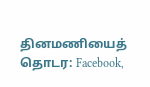தினமணியைத் தொடர: Facebook,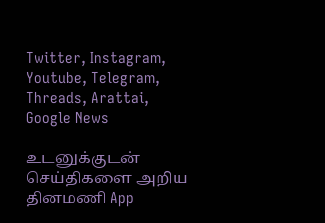Twitter, Instagram, Youtube, Telegram, Threads, Arattai, Google News

உடனுக்குடன் செய்திகளை அறிய தினமணி App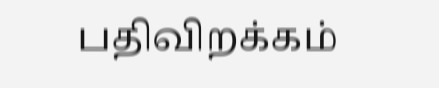பதிவிறக்கம்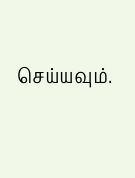செய்யவும்.